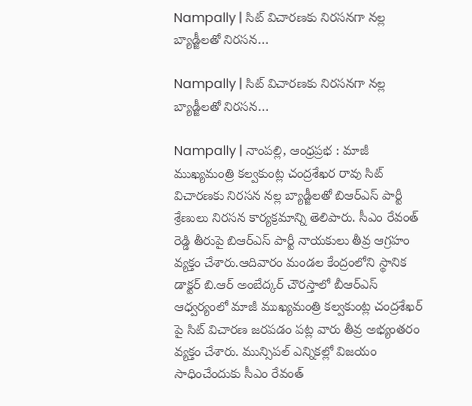Nampally | సిట్ విచారణకు నిరసనగా నల్ల బ్యాడ్జీలతో నిరసన…

Nampally | సిట్ విచారణకు నిరసనగా నల్ల బ్యాడ్జీలతో నిరసన…

Nampally | నాంపల్లి, ఆంధ్రప్రభ : మాజీ ముఖ్యమంత్రి కల్వకుంట్ల చంద్రశేఖర రావు సిట్ విచారణకు నిరసన నల్ల బ్యాడ్జీలతో బిఆర్ఎస్ పార్టీ శ్రేణులు నిరసన కార్యక్రమాన్ని తెలిపారు. సీఎం రేవంత్ రెడ్డి తీరుపై బిఆర్ఎస్ పార్టీ నాయకులు తీవ్ర ఆగ్రహం వ్యక్తం చేశారు.ఆదివారం మండల కేంద్రంలోని స్థానిక డాక్టర్ బి.ఆర్ అంబేద్కర్ చౌరస్తాలో బీఆర్ఎస్ ఆధ్వర్యంలో మాజీ ముఖ్యమంత్రి కల్వకుంట్ల చంద్రశేఖర్ పై సిట్ విచారణ జరపడం పట్ల వారు తీవ్ర అభ్యంతరం వ్యక్తం చేశారు. మున్సిపల్ ఎన్నికల్లో విజయం సాధించేందుకు సీఎం రేవంత్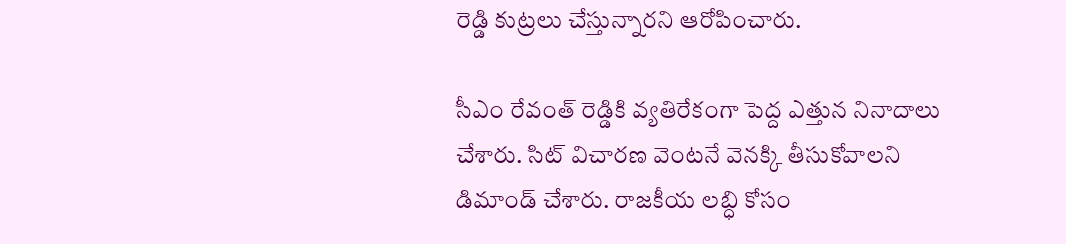రెడ్డి కుట్రలు చేస్తున్నారని ఆరోపించారు.

సీఎం రేవంత్ రెడ్డికి వ్యతిరేకంగా పెద్ద ఎత్తున నినాదాలు చేశారు. సిట్ విచారణ వెంటనే వెనక్కి తీసుకోవాలని డిమాండ్ చేశారు. రాజకీయ లబ్ధి కోసం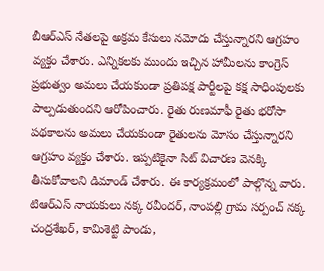బీఆర్ఎస్ నేతలపై అక్రమ కేసులు నమోదు చేస్తున్నారని ఆగ్రహం వ్యక్తం చేశారు. ఎన్నికలకు ముందు ఇచ్చిన హామీలను కాంగ్రెస్ ప్రభుత్వం అమలు చేయకుండా ప్రతిపక్ష పార్టీలపై కక్ష సాధింపులకు పాల్పడుతుందని ఆరోపించారు. రైతు రుణమాఫీ రైతు భరోసా పథకాలను అమలు చేయకుండా రైతులను మోసం చేస్తున్నారని ఆగ్రహం వ్యక్తం చేశారు. ఇప్పటికైనా సిట్ విచారణ వెనక్కి తీసుకోవాలని డిమాండ్ చేశారు. ఈ కార్యక్రమంలో పాల్గొన్న వారు. టిఆర్ఎస్ నాయకులు నక్క రవీందర్, నాంపల్లి గ్రామ సర్పంచ్ నక్క చంద్రశేఖర్, కామిశెట్టి పాండు,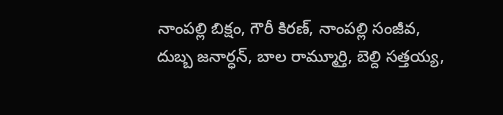నాంపల్లి బిక్షం, గౌరీ కిరణ్, నాంపల్లి సంజీవ, దుబ్బ జనార్ధన్, బాల రామ్మూర్తి, బెల్ది సత్తయ్య,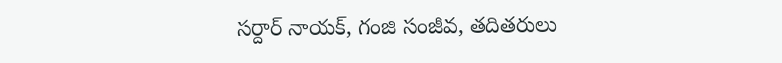సర్దార్ నాయక్, గంజి సంజీవ, తదితరులు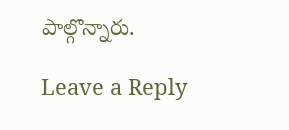పాల్గొన్నారు.

Leave a Reply